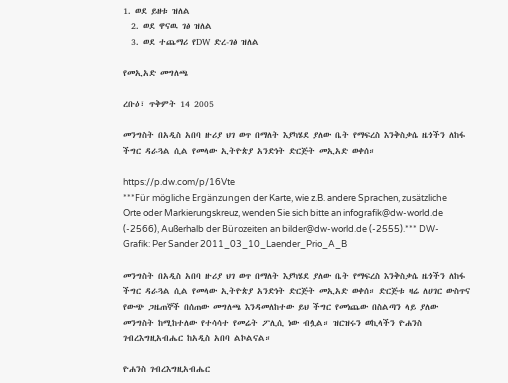1. ወደ ይዘቱ ዝለል
  2. ወደ ዋናዉ ገፅ ዝለል
  3. ወደ ተጨማሪ የDW ድረ-ገፅ ዝለል

የመኢአድ መግለጫ

ረቡዕ፣ ጥቅምት 14 2005

መንግስት በአዲስ አበባ ዙሪያ ህገ ወጥ በማለት እያካሄደ ያለው ቤት የማፍረስ እንቅስቃሴ ዜጎችን ለከፋ ችግር ዳራጓል ሲል የመላው ኢትዮጵያ አንድነት ድርጅት መኢአድ ወቀሰ።

https://p.dw.com/p/16Vte
***Für mögliche Ergänzungen der Karte, wie z.B. andere Sprachen, zusätzliche Orte oder Markierungskreuz, wenden Sie sich bitte an infografik@dw-world.de (-2566), Außerhalb der Bürozeiten an bilder@dw-world.de (-2555).*** DW-Grafik: Per Sander 2011_03_10_Laender_Prio_A_B

መንግስት በአዲስ አበባ ዙሪያ ህገ ወጥ በማለት እያካሄደ ያለው ቤት የማፍረስ እንቅስቃሴ ዜጎችን ለከፋ ችግር ዳራጓል ሲል የመላው ኢትዮጵያ አንድነት ድርጅት መኢአድ ወቀሰ። ድርጅቱ ዛሬ ለሀገር ውስጥና የውጭ ጋዜጠኞች በሰጠው መግለጫ እንዳመለከተው ይህ ችግር የመነጨው በስልጣን ላይ ያለው መንግስት ከሚከተለው የተሳሳተ የመሬት ፖሊሲ ነው ብሏል። ዝርዝሩን ወኪላችን ዮሐንስ ገብረእግዚአብሔር ከአዲስ አበባ ልኮልናል።

ዮሐንስ ገብረእግዚአብሔር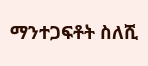ማንተጋፍቶት ስለሺ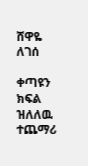ሸዋዬ ለገሰ

ቀጣዩን ክፍል ዝለለዉ ተጨማሪ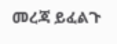መረጃ ይፈልጉ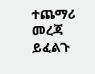ተጨማሪ መረጃ ይፈልጉ